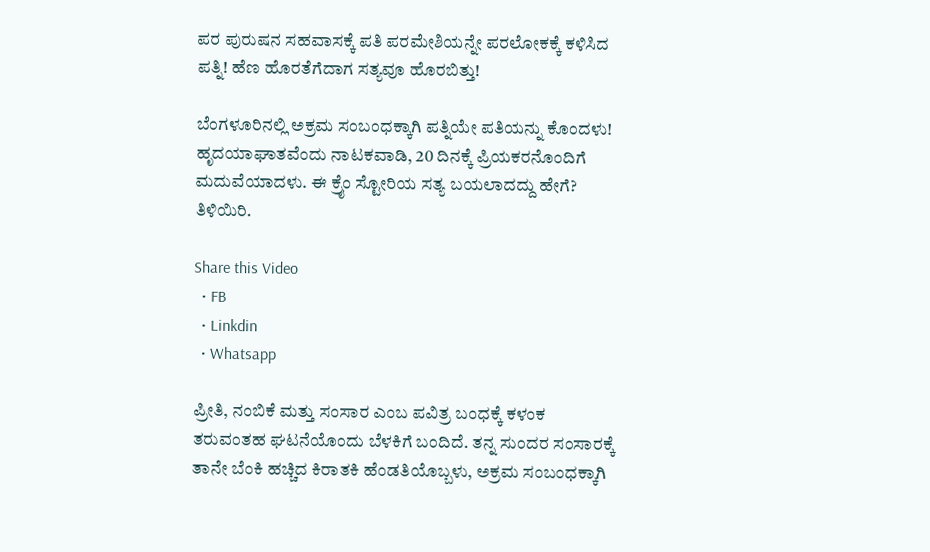ಪರ ಪುರುಷನ ಸಹವಾಸಕ್ಕೆ ಪತಿ ಪರಮೇಶಿಯನ್ನೇ ಪರಲೋಕಕ್ಕೆ ಕಳಿಸಿದ ಪತ್ನಿ! ಹೆಣ ಹೊರತೆಗೆದಾಗ ಸತ್ಯವೂ ಹೊರಬಿತ್ತು!

ಬೆಂಗಳೂರಿನಲ್ಲಿ ಅಕ್ರಮ ಸಂಬಂಧಕ್ಕಾಗಿ ಪತ್ನಿಯೇ ಪತಿಯನ್ನು ಕೊಂದಳು! ಹೃದಯಾಘಾತವೆಂದು ನಾಟಕವಾಡಿ, 20 ದಿನಕ್ಕೆ ಪ್ರಿಯಕರನೊಂದಿಗೆ ಮದುವೆಯಾದಳು. ಈ ಕ್ರೈಂ ಸ್ಟೋರಿಯ ಸತ್ಯ ಬಯಲಾದದ್ದು ಹೇಗೆ? ತಿಳಿಯಿರಿ.

Share this Video
  • FB
  • Linkdin
  • Whatsapp

ಪ್ರೀತಿ, ನಂಬಿಕೆ ಮತ್ತು ಸಂಸಾರ ಎಂಬ ಪವಿತ್ರ ಬಂಧಕ್ಕೆ ಕಳಂಕ ತರುವಂತಹ ಘಟನೆಯೊಂದು ಬೆಳಕಿಗೆ ಬಂದಿದೆ. ತನ್ನ ಸುಂದರ ಸಂಸಾರಕ್ಕೆ ತಾನೇ ಬೆಂಕಿ ಹಚ್ಚಿದ ಕಿರಾತಕಿ ಹೆಂಡತಿಯೊಬ್ಬಳು, ಅಕ್ರಮ ಸಂಬಂಧಕ್ಕಾಗಿ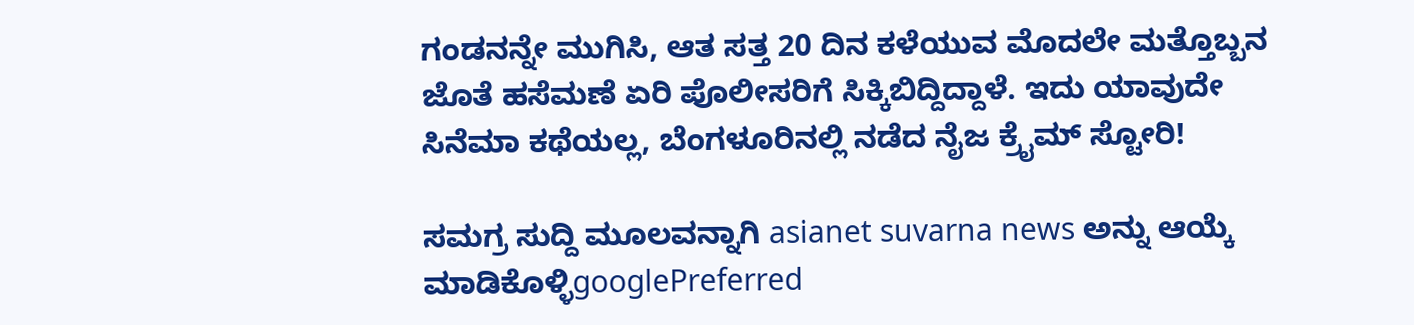ಗಂಡನನ್ನೇ ಮುಗಿಸಿ, ಆತ ಸತ್ತ 20 ದಿನ ಕಳೆಯುವ ಮೊದಲೇ ಮತ್ತೊಬ್ಬನ ಜೊತೆ ಹಸೆಮಣೆ ಏರಿ ಪೊಲೀಸರಿಗೆ ಸಿಕ್ಕಿಬಿದ್ದಿದ್ದಾಳೆ. ಇದು ಯಾವುದೇ ಸಿನೆಮಾ ಕಥೆಯಲ್ಲ, ಬೆಂಗಳೂರಿನಲ್ಲಿ ನಡೆದ ನೈಜ ಕ್ರೈಮ್ ಸ್ಟೋರಿ!

ಸಮಗ್ರ ಸುದ್ದಿ ಮೂಲವನ್ನಾಗಿ asianet suvarna news ಅನ್ನು ಆಯ್ಕೆ ಮಾಡಿಕೊಳ್ಳಿgooglePreferred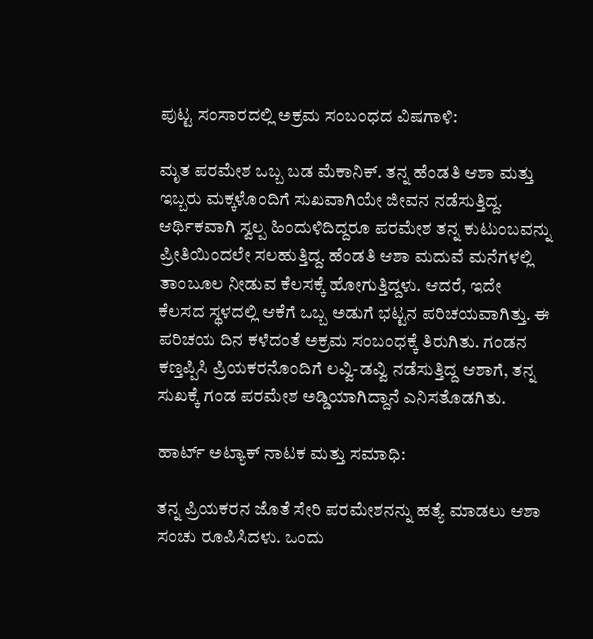ಪುಟ್ಟ ಸಂಸಾರದಲ್ಲಿ ಅಕ್ರಮ ಸಂಬಂಧದ ವಿಷಗಾಳಿ:

ಮೃತ ಪರಮೇಶ ಒಬ್ಬ ಬಡ ಮೆಕಾನಿಕ್. ತನ್ನ ಹೆಂಡತಿ ಆಶಾ ಮತ್ತು ಇಬ್ಬರು ಮಕ್ಕಳೊಂದಿಗೆ ಸುಖವಾಗಿಯೇ ಜೀವನ ನಡೆಸುತ್ತಿದ್ದ. ಆರ್ಥಿಕವಾಗಿ ಸ್ವಲ್ಪ ಹಿಂದುಳಿದಿದ್ದರೂ ಪರಮೇಶ ತನ್ನ ಕುಟುಂಬವನ್ನು ಪ್ರೀತಿಯಿಂದಲೇ ಸಲಹುತ್ತಿದ್ದ. ಹೆಂಡತಿ ಆಶಾ ಮದುವೆ ಮನೆಗಳಲ್ಲಿ ತಾಂಬೂಲ ನೀಡುವ ಕೆಲಸಕ್ಕೆ ಹೋಗುತ್ತಿದ್ದಳು. ಆದರೆ, ಇದೇ ಕೆಲಸದ ಸ್ಥಳದಲ್ಲಿ ಆಕೆಗೆ ಒಬ್ಬ ಅಡುಗೆ ಭಟ್ಟನ ಪರಿಚಯವಾಗಿತ್ತು. ಈ ಪರಿಚಯ ದಿನ ಕಳೆದಂತೆ ಅಕ್ರಮ ಸಂಬಂಧಕ್ಕೆ ತಿರುಗಿತು. ಗಂಡನ ಕಣ್ತಪ್ಪಿಸಿ ಪ್ರಿಯಕರನೊಂದಿಗೆ ಲವ್ವಿ-ಡವ್ವಿ ನಡೆಸುತ್ತಿದ್ದ ಆಶಾಗೆ, ತನ್ನ ಸುಖಕ್ಕೆ ಗಂಡ ಪರಮೇಶ ಅಡ್ಡಿಯಾಗಿದ್ದಾನೆ ಎನಿಸತೊಡಗಿತು.

ಹಾರ್ಟ್ ಅಟ್ಯಾಕ್ ನಾಟಕ ಮತ್ತು ಸಮಾಧಿ:

ತನ್ನ ಪ್ರಿಯಕರನ ಜೊತೆ ಸೇರಿ ಪರಮೇಶನನ್ನು ಹತ್ಯೆ ಮಾಡಲು ಆಶಾ ಸಂಚು ರೂಪಿಸಿದಳು. ಒಂದು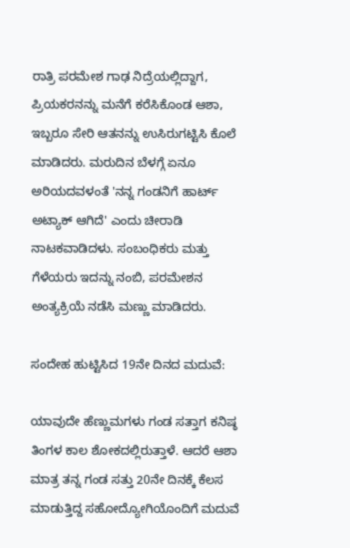ರಾತ್ರಿ ಪರಮೇಶ ಗಾಢ ನಿದ್ರೆಯಲ್ಲಿದ್ದಾಗ, ಪ್ರಿಯಕರನನ್ನು ಮನೆಗೆ ಕರೆಸಿಕೊಂಡ ಆಶಾ, ಇಬ್ಬರೂ ಸೇರಿ ಆತನನ್ನು ಉಸಿರುಗಟ್ಟಿಸಿ ಕೊಲೆ ಮಾಡಿದರು. ಮರುದಿನ ಬೆಳಗ್ಗೆ ಏನೂ ಅರಿಯದವಳಂತೆ 'ನನ್ನ ಗಂಡನಿಗೆ ಹಾರ್ಟ್ ಅಟ್ಯಾಕ್ ಆಗಿದೆ' ಎಂದು ಚೀರಾಡಿ ನಾಟಕವಾಡಿದಳು. ಸಂಬಂಧಿಕರು ಮತ್ತು ಗೆಳೆಯರು ಇದನ್ನು ನಂಬಿ, ಪರಮೇಶನ ಅಂತ್ಯಕ್ರಿಯೆ ನಡೆಸಿ ಮಣ್ಣು ಮಾಡಿದರು.

ಸಂದೇಹ ಹುಟ್ಟಿಸಿದ 19ನೇ ದಿನದ ಮದುವೆ:

ಯಾವುದೇ ಹೆಣ್ಣುಮಗಳು ಗಂಡ ಸತ್ತಾಗ ಕನಿಷ್ಠ ತಿಂಗಳ ಕಾಲ ಶೋಕದಲ್ಲಿರುತ್ತಾಳೆ. ಆದರೆ ಆಶಾ ಮಾತ್ರ ತನ್ನ ಗಂಡ ಸತ್ತು 20ನೇ ದಿನಕ್ಕೆ ಕೆಲಸ ಮಾಡುತ್ತಿದ್ದ ಸಹೋದ್ಯೋಗಿಯೊಂದಿಗೆ ಮದುವೆ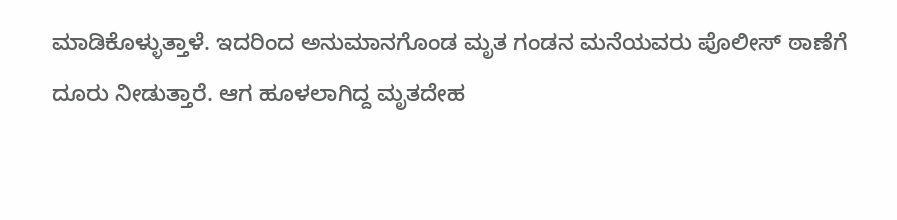ಮಾಡಿಕೊಳ್ಳುತ್ತಾಳೆ. ಇದರಿಂದ ಅನುಮಾನಗೊಂಡ ಮೃತ ಗಂಡನ ಮನೆಯವರು ಪೊಲೀಸ್ ಠಾಣೆಗೆ ದೂರು ನೀಡುತ್ತಾರೆ. ಆಗ ಹೂಳಲಾಗಿದ್ದ ಮೃತದೇಹ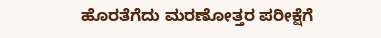ಹೊರತೆಗೆದು ಮರಣೋತ್ತರ ಪರೀಕ್ಷೆಗೆ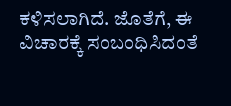ಕಳಿಸಲಾಗಿದೆ. ಜೊತೆಗೆ, ಈ ವಿಚಾರಕ್ಕೆ ಸಂಬಂಧಿಸಿದಂತೆ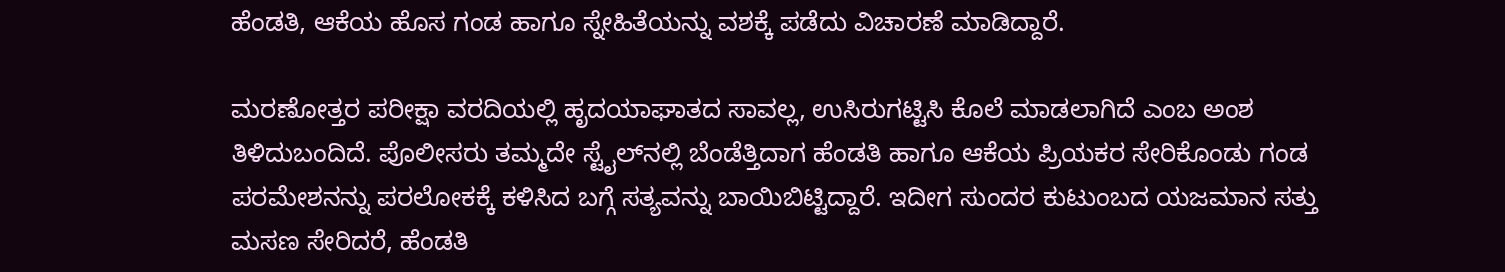ಹೆಂಡತಿ, ಆಕೆಯ ಹೊಸ ಗಂಡ ಹಾಗೂ ಸ್ನೇಹಿತೆಯನ್ನು ವಶಕ್ಕೆ ಪಡೆದು ವಿಚಾರಣೆ ಮಾಡಿದ್ದಾರೆ.

ಮರಣೋತ್ತರ ಪರೀಕ್ಷಾ ವರದಿಯಲ್ಲಿ ಹೃದಯಾಘಾತದ ಸಾವಲ್ಲ, ಉಸಿರುಗಟ್ಟಿಸಿ ಕೊಲೆ ಮಾಡಲಾಗಿದೆ ಎಂಬ ಅಂಶ ತಿಳಿದುಬಂದಿದೆ. ಪೊಲೀಸರು ತಮ್ಮದೇ ಸ್ಟೈಲ್‌ನಲ್ಲಿ ಬೆಂಡೆತ್ತಿದಾಗ ಹೆಂಡತಿ ಹಾಗೂ ಆಕೆಯ ಪ್ರಿಯಕರ ಸೇರಿಕೊಂಡು ಗಂಡ ಪರಮೇಶನನ್ನು ಪರಲೋಕಕ್ಕೆ ಕಳಿಸಿದ ಬಗ್ಗೆ ಸತ್ಯವನ್ನು ಬಾಯಿಬಿಟ್ಟಿದ್ದಾರೆ. ಇದೀಗ ಸುಂದರ ಕುಟುಂಬದ ಯಜಮಾನ ಸತ್ತು ಮಸಣ ಸೇರಿದರೆ, ಹೆಂಡತಿ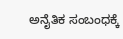ಅನೈತಿಕ ಸಂಬಂಧಕ್ಕೆ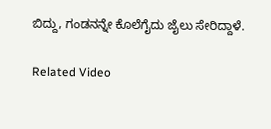ಬಿದ್ದು, ಗಂಡನನ್ನೇ ಕೊಲೆಗೈದು ಜೈಲು ಸೇರಿದ್ದಾಳೆ.

Related Video